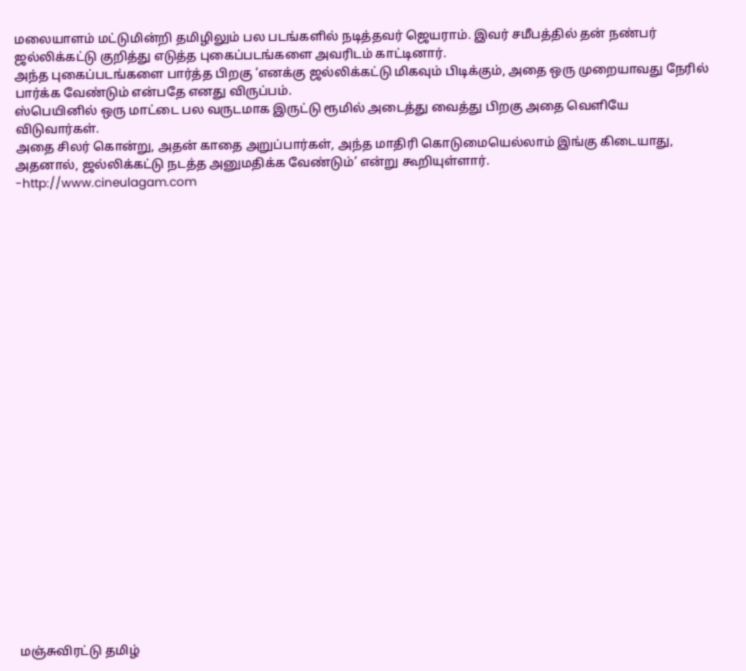மலையாளம் மட்டுமின்றி தமிழிலும் பல படங்களில் நடித்தவர் ஜெயராம். இவர் சமீபத்தில் தன் நண்பர் ஜல்லிக்கட்டு குறித்து எடுத்த புகைப்படங்களை அவரிடம் காட்டினார்.
அந்த புகைப்படங்களை பார்த்த பிறகு ‘எனக்கு ஜல்லிக்கட்டு மிகவும் பிடிக்கும், அதை ஒரு முறையாவது நேரில் பார்க்க வேண்டும் என்பதே எனது விருப்பம்.
ஸ்பெயினில் ஒரு மாட்டை பல வருடமாக இருட்டு ரூமில் அடைத்து வைத்து பிறகு அதை வெளியே விடுவார்கள்.
அதை சிலர் கொன்று, அதன் காதை அறுப்பார்கள், அந்த மாதிரி கொடுமையெல்லாம் இங்கு கிடையாது, அதனால், ஜல்லிக்கட்டு நடத்த அனுமதிக்க வேண்டும்’ என்று கூறியுள்ளார்.
-http://www.cineulagam.com

























மஞ்சுவிரட்டு தமிழ்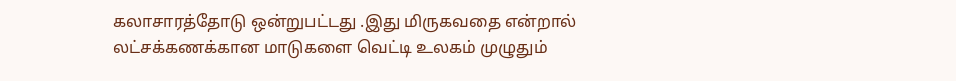கலாசாரத்தோடு ஒன்றுபட்டது .இது மிருகவதை என்றால் லட்சக்கணக்கான மாடுகளை வெட்டி உலகம் முழுதும்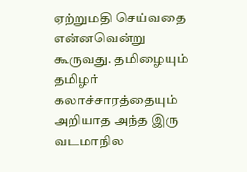ஏற்றுமதி செய்வதை என்னவென்று கூருவது. தமிழையும் தமிழர் கலாச்சாரத்தையும் அறியாத அந்த இரு வடமாநில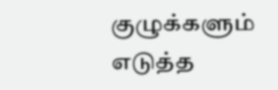குழுக்களும் எடுத்த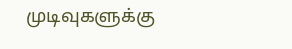முடிவுகளுக்கு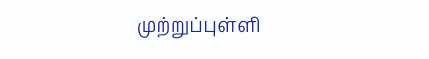முற்றுப்புள்ளி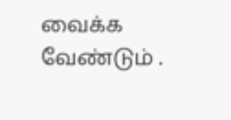வைக்க வேண்டும் .